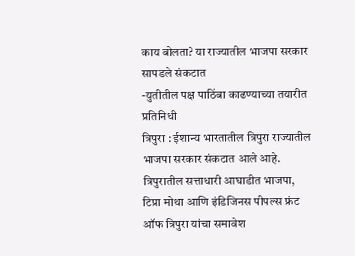काय बोलता? या राज्यातील भाजपा सरकार सापडले संकटात
-युतीतील पक्ष पाठिंबा काढण्याच्या तयारीत
प्रतिनिधी
त्रिपुरा : ईशान्य भारतातील त्रिपुरा राज्यातील भाजपा सरकार संकटात आले आहे. त्रिपुरातील सत्ताधारी आघाडीत भाजपा, टिप्रा मोथा आणि इंडिजिनस पीपल्स फ्रंट ऑफ त्रिपुरा यांचा समावेश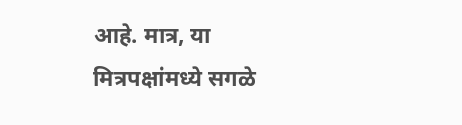आहे. मात्र, या मित्रपक्षांमध्ये सगळे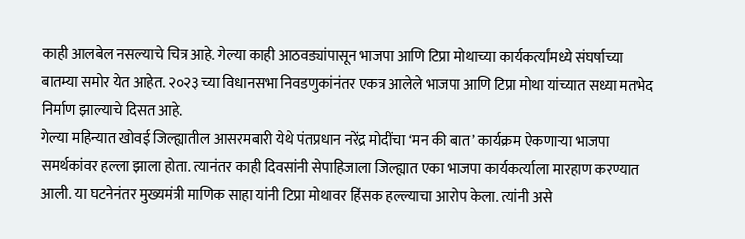काही आलबेल नसल्याचे चित्र आहे. गेल्या काही आठवड्यांपासून भाजपा आणि टिप्रा मोथाच्या कार्यकर्त्यांमध्ये संघर्षाच्या बातम्या समोर येत आहेत. २०२३ च्या विधानसभा निवडणुकांनंतर एकत्र आलेले भाजपा आणि टिप्रा मोथा यांच्यात सध्या मतभेद निर्माण झाल्याचे दिसत आहे.
गेल्या महिन्यात खोवई जिल्ह्यातील आसरमबारी येथे पंतप्रधान नरेंद्र मोदींचा ‘मन की बात’ कार्यक्रम ऐकणाऱ्या भाजपा समर्थकांवर हल्ला झाला होता. त्यानंतर काही दिवसांनी सेपाहिजाला जिल्ह्यात एका भाजपा कार्यकर्त्याला मारहाण करण्यात आली. या घटनेनंतर मुख्यमंत्री माणिक साहा यांनी टिप्रा मोथावर हिंसक हल्ल्याचा आरोप केला. त्यांनी असे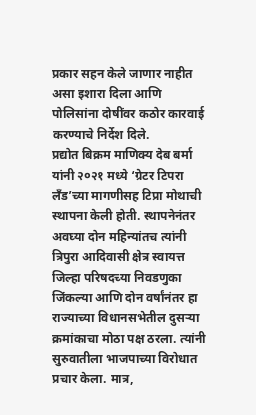प्रकार सहन केले जाणार नाहीत असा इशारा दिला आणि पोलिसांना दोषींवर कठोर कारवाई करण्याचे निर्देश दिले.
प्रद्योत बिक्रम माणिक्य देब बर्मा यांनी २०२१ मध्ये ‘ग्रेटर टिपरा लँड’च्या मागणीसह टिप्रा मोथाची स्थापना केली होती. स्थापनेनंतर अवघ्या दोन महिन्यांतच त्यांनी त्रिपुरा आदिवासी क्षेत्र स्वायत्त जिल्हा परिषदच्या निवडणुका जिंकल्या आणि दोन वर्षांनंतर हा राज्याच्या विधानसभेतील दुसऱ्या क्रमांकाचा मोठा पक्ष ठरला. त्यांनी सुरुवातीला भाजपाच्या विरोधात प्रचार केला. मात्र,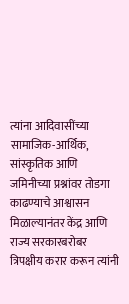त्यांना आदिवासींच्या सामाजिक-आर्थिक, सांस्कृतिक आणि जमिनीच्या प्रश्नांवर तोडगा काढण्याचे आश्वासन मिळाल्यानंतर केंद्र आणि राज्य सरकारबरोबर त्रिपक्षीय करार करून त्यांनी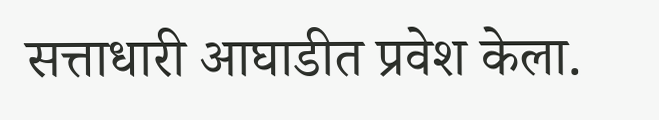सत्ताधारी आघाडीत प्रवेश केला.